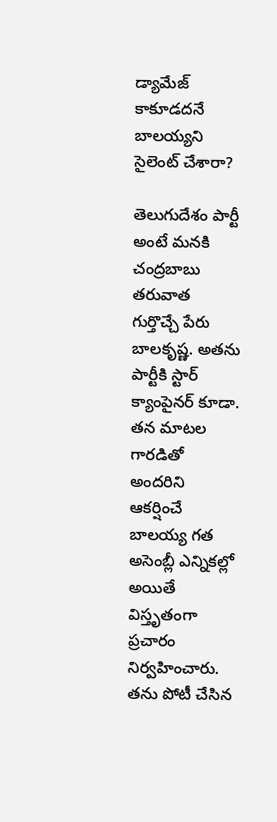డ్యామేజ్ కాకూడదనే బాలయ్యని సైలెంట్ చేశారా?

తెలుగుదేశం పార్టీ అంటే మనకి చంద్రబాబు తరువాత గుర్తొచ్చే పేరు బాలకృష్ణ. అతను పార్టీకి స్టార్ క్యాంపైనర్ కూడా. తన మాటల గారడితో అందరిని ఆకర్షించే బాలయ్య గత అసెంబ్లీ ఎన్నికల్లో అయితే విస్తృతంగా ప్రచారం నిర్వహించారు. తను పోటీ చేసిన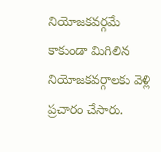నియోజకవర్గమే కాకుండా మిగిలిన నియోజకవర్గాలకు వెళ్లి ప్రచారం చేసారు.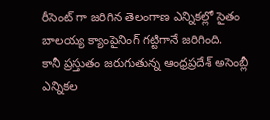రీసెంట్ గా జరిగిన తెలంగాణ ఎన్నికల్లో సైతం బాలయ్య క్యాంపైనింగ్ గట్టిగానే జరిగింది.
కానీ ప్రస్తుతం జరుగుతున్న ఆంధ్రప్రదేశ్ అసెంబ్లీ ఎన్నికల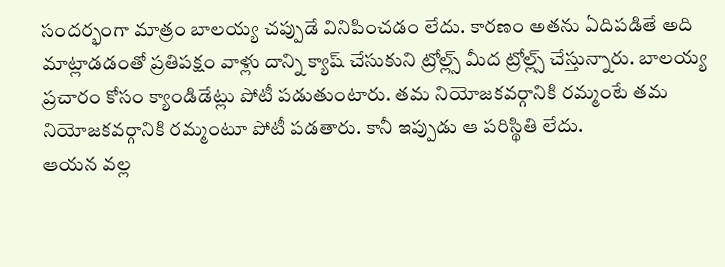సందర్భంగా మాత్రం బాలయ్య చప్పుడే వినిపించడం లేదు. కారణం అతను ఏదిపడితే అది మాట్లాడడంతో ప్రతిపక్షం వాళ్లు దాన్ని క్యాష్ చేసుకుని ట్రోల్ల్స్ మీద ట్రోల్ల్స్ చేస్తున్నారు. బాలయ్య ప్రచారం కోసం క్యాండిడేట్లు పోటీ పడుతుంటారు. తమ నియోజకవర్గానికి రమ్మంటే తమ నియోజకవర్గానికి రమ్మంటూ పోటీ పడతారు. కానీ ఇప్పుడు ఆ పరిస్థితి లేదు.
ఆయన వల్ల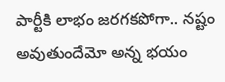పార్టీకి లాభం జరగకపోగా.. నష్టం అవుతుందేమో అన్న భయం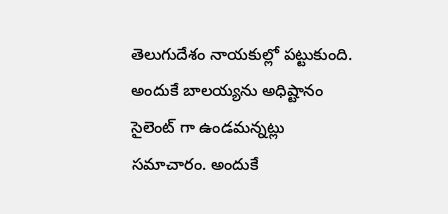తెలుగుదేశం నాయకుల్లో పట్టుకుంది. అందుకే బాలయ్యను అధిష్టానం సైలెంట్ గా ఉండమన్నట్లు సమాచారం. అందుకే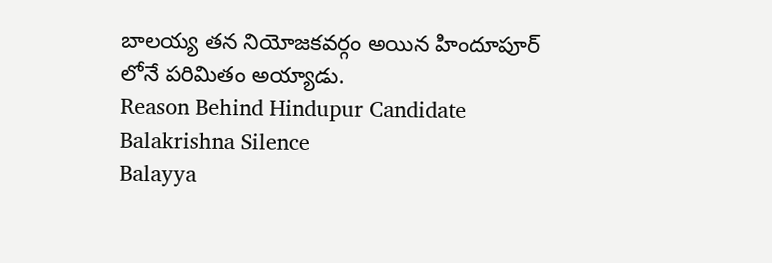బాలయ్య తన నియోజకవర్గం అయిన హిందూపూర్ లోనే పరిమితం అయ్యాడు.
Reason Behind Hindupur Candidate Balakrishna Silence
Balayya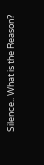Silence.. What is the Reason?